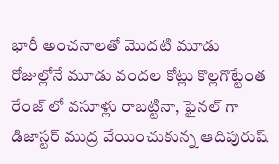భారీ అంచనాలతో మొదటి మూడు రోజుల్లోనే మూడు వందల కోట్లు కొల్లగొట్టేంత రేంజ్ లో వసూళ్లు రాబట్టినా, ఫైనల్ గా డిజాస్టర్ ముద్ర వేయించుకున్న ఆదిపురుష్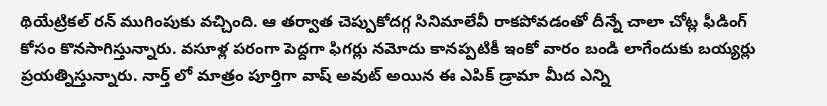థియేట్రికల్ రన్ ముగింపుకు వచ్చింది. ఆ తర్వాత చెప్పుకోదగ్గ సినిమాలేవీ రాకపోవడంతో దీన్నే చాలా చోట్ల ఫీడింగ్ కోసం కొనసాగిస్తున్నారు. వసూళ్ల పరంగా పెద్దగా ఫిగర్లు నమోదు కానప్పటికీ ఇంకో వారం బండి లాగేందుకు బయ్యర్లు ప్రయత్నిస్తున్నారు. నార్త్ లో మాత్రం పూర్తిగా వాష్ అవుట్ అయిన ఈ ఎపిక్ డ్రామా మీద ఎన్ని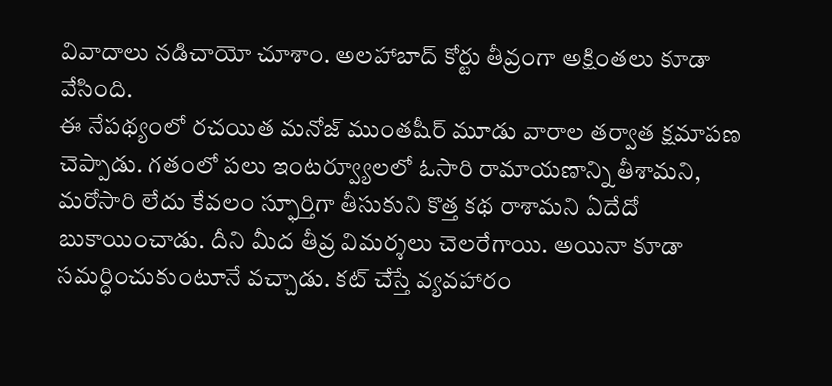వివాదాలు నడిచాయో చూశాం. అలహాబాద్ కోర్టు తీవ్రంగా అక్షింతలు కూడా వేసింది.
ఈ నేపథ్యంలో రచయిత మనోజ్ ముంతషీర్ మూడు వారాల తర్వాత క్షమాపణ చెప్పాడు. గతంలో పలు ఇంటర్వ్యూలలో ఓసారి రామాయణాన్ని తీశామని, మరోసారి లేదు కేవలం స్ఫూర్తిగా తీసుకుని కొత్త కథ రాశామని ఏదేదో బుకాయించాడు. దీని మీద తీవ్ర విమర్శలు చెలరేగాయి. అయినా కూడా సమర్ధించుకుంటూనే వచ్చాడు. కట్ చేస్తే వ్యవహారం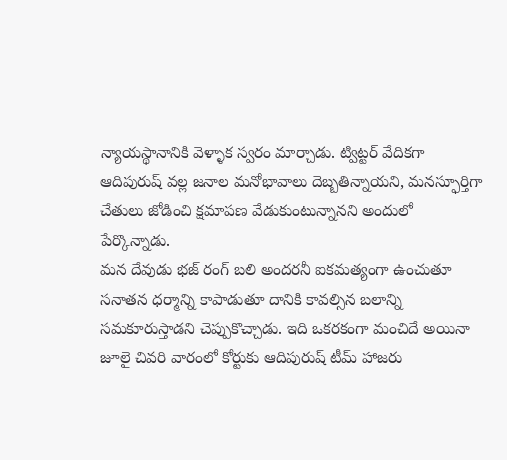న్యాయస్థానానికి వెళ్ళాక స్వరం మార్చాడు. ట్విట్టర్ వేదికగా ఆదిపురుష్ వల్ల జనాల మనోభావాలు దెబ్బతిన్నాయని, మనస్ఫూర్తిగా చేతులు జోడించి క్షమాపణ వేడుకుంటున్నానని అందులో పేర్కొన్నాడు.
మన దేవుడు భజ్ రంగ్ బలి అందరనీ ఐకమత్యంగా ఉంచుతూ సనాతన ధర్మాన్ని కాపాడుతూ దానికి కావల్సిన బలాన్ని సమకూరుస్తాడని చెప్పుకొచ్చాడు. ఇది ఒకరకంగా మంచిదే అయినా జూలై చివరి వారంలో కోర్టుకు ఆదిపురుష్ టీమ్ హాజరు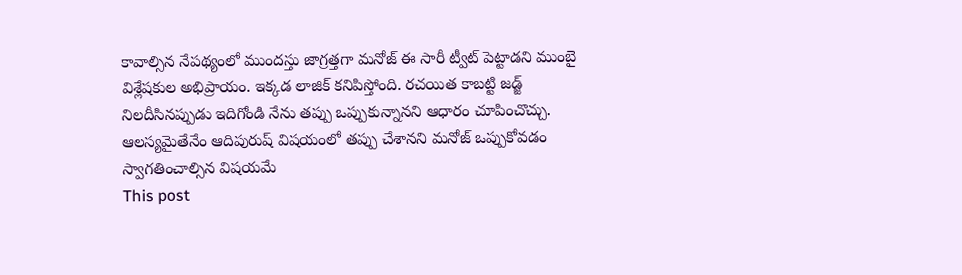కావాల్సిన నేపథ్యంలో ముందస్తు జాగ్రత్తగా మనోజ్ ఈ సారీ ట్వీట్ పెట్టాడని ముంబై విశ్లేషకుల అభిప్రాయం. ఇక్కడ లాజిక్ కనిపిస్తోంది. రచయిత కాబట్టి జడ్జ్ నిలదీసినప్పుడు ఇదిగోండి నేను తప్పు ఒప్పుకున్నానని ఆధారం చూపించొచ్చు. ఆలస్యమైతేనేం ఆదిపురుష్ విషయంలో తప్పు చేశానని మనోజ్ ఒప్పుకోవడం స్వాగతించాల్సిన విషయమే
This post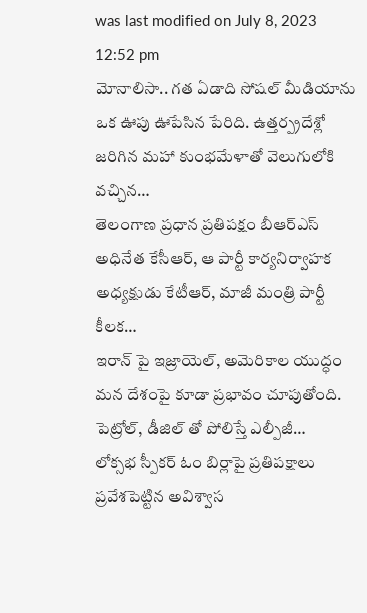was last modified on July 8, 2023 12:52 pm
మోనాలిసా.. గత ఏడాది సోషల్ మీడియాను ఒక ఊపు ఊపేసిన పేరిది. ఉత్తర్ప్రదేశ్లో జరిగిన మహా కుంభమేళాతో వెలుగులోకి వచ్చిన…
తెలంగాణ ప్రధాన ప్రతిపక్షం బీఆర్ఎస్ అధినేత కేసీఆర్, ఆ పార్టీ కార్యనిర్వాహక అధ్యక్షుడు కేటీఆర్, మాజీ మంత్రి పార్టీ కీలక…
ఇరాన్ పై ఇజ్రాయెల్, అమెరికాల యుద్ధం మన దేశంపై కూడా ప్రభావం చూపుతోంది. పెట్రోల్, డీజిల్ తో పోలిస్తే ఎల్పీజీ…
లోక్సభ స్పీకర్ ఓం బిర్లాపై ప్రతిపక్షాలు ప్రవేశపెట్టిన అవిశ్వాస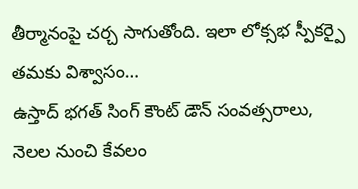తీర్మానంపై చర్చ సాగుతోంది. ఇలా లోక్సభ స్పీకర్పై తమకు విశ్వాసం…
ఉస్తాద్ భగత్ సింగ్ కౌంట్ డౌన్ సంవత్సరాలు, నెలల నుంచి కేవలం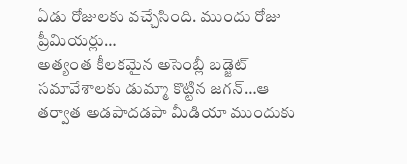ఏడు రోజులకు వచ్చేసింది. ముందు రోజు ప్రీమియర్లు…
అత్యంత కీలకమైన అసెంబ్లీ బడ్జెట్ సమావేశాలకు డుమ్మా కొట్టిన జగన్…ఆ తర్వాత అడపాదడపా మీడియా ముందుకు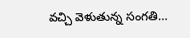వచ్చి వెళుతున్న సంగతి…